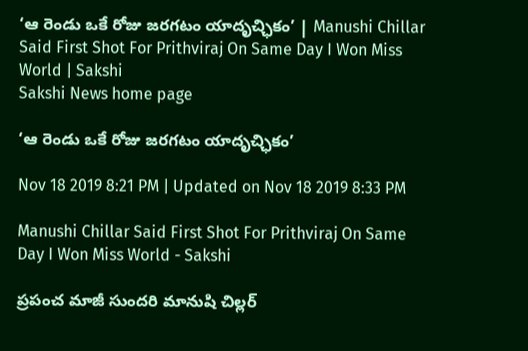‘ఆ రెండు ఒకే రోజు జరగటం యాదృచ్ఛికం’ | Manushi Chillar Said First Shot For Prithviraj On Same Day I Won Miss World | Sakshi
Sakshi News home page

‘ఆ రెండు ఒకే రోజు జరగటం యాదృచ్ఛికం’

Nov 18 2019 8:21 PM | Updated on Nov 18 2019 8:33 PM

Manushi Chillar Said First Shot For Prithviraj On Same Day I Won Miss World - Sakshi

ప్రపంచ మాజీ సుందరి మానుషి చిల్లర్‌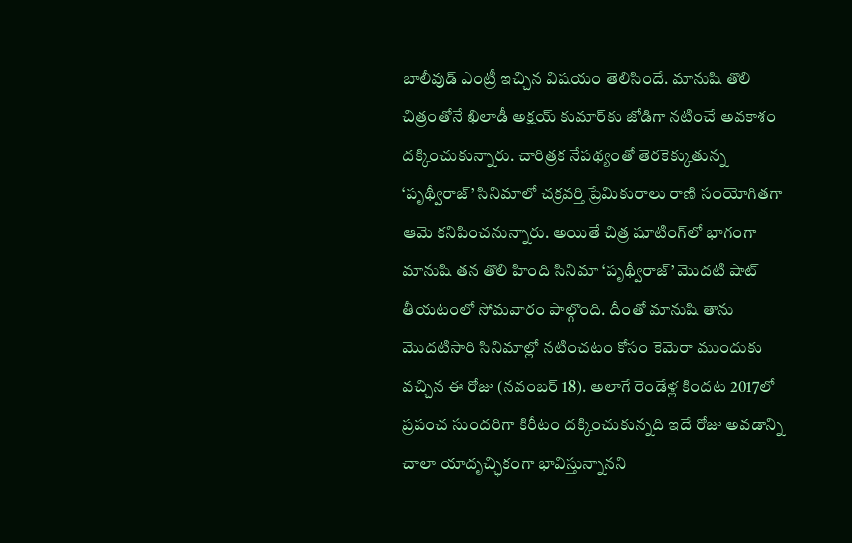బాలీవుడ్‌ ఎంట్రీ ఇచ్చిన విషయం తెలిసిందే. మానుషి తొలి చిత్రంతోనే ఖిలాడీ అక్షయ్‌ కుమార్‌కు జోడిగా నటించే అవకాశం దక్కించుకున్నారు. చారిత్రక నేపథ్యంతో తెరకెక్కుతున్న ‘పృథ్వీరాజ్‌’ సినిమాలో చక్రవర్తి ప్రేమికురాలు రాణి సంయోగితగా ఆమె కనిపించనున్నారు. అయితే చిత్ర షూటింగ్‌లో భాగంగా మానుషి తన తొలి హింది సినిమా ‘పృథ్వీరాజ్‌’ మొదటి షాట్‌ తీయటంలో సోమవారం పాల్గొంది. దీంతో మానుషి తాను మొదటిసారి సినిమాల్లో నటించటం కోసం కెమెరా ముందుకు వచ్చిన ఈ రోజు (నవంబర్‌ 18). అలాగే రెండేళ్ల కిందట ‌2017లో ప్రపంచ సుందరిగా కిరీటం దక్కించుకున్నది ఇదే రోజు అవడాన్ని చాలా యాదృచ్ఛికంగా భావిస్తున్నానని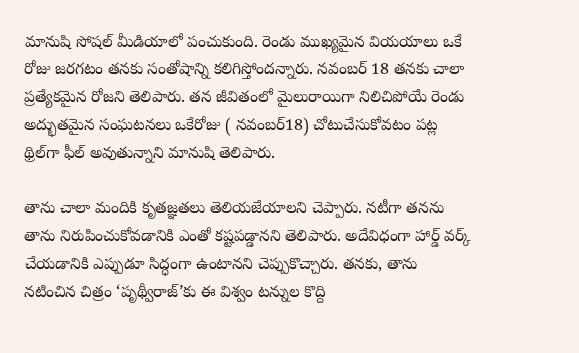మానుషి సోషల్‌ మీడియాలో పంచుకుంది. రెండు ముఖ్యమైన వియయాలు ఒకే రోజు జరగటం తనకు సంతోషాన్ని కలిగిస్తోందన్నారు. నవంబర్‌ 18 తనకు చాలా ప్రత్యేకమైన రోజని తెలిపారు. తన జీవితంలో మైలురాయిగా నిలిచిపోయే రెండు అద్భుతమైన సంఘటనలు ఒకేరోజు ( నవంబర్‌18) చోటుచేసుకోవటం పట్ల థ్రిల్‌గా ఫీల్‌ అవుతున్నాని మానుషి తెలిపారు.

తాను చాలా మందికి కృతజ్ఞతలు తెలియజేయాలని చెప్పారు. నటీగా తనను తాను నిరుపించుకోవడానికి ఎంతో కష్టపడ్డానని తెలిపారు. అదేవిధంగా హార్డ్‌ వర్క్‌ చేయడానికి ఎప్పుడూ సిద్ధంగా ఉంటానని చెప్పుకొచ్చారు. తనకు, తాను నటించిన చిత్రం ‘పృథ్వీరాజ్‌’కు ఈ విశ్వం టన్నుల కొద్ది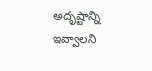అదృష్టాన్ని ఇవ్వాలని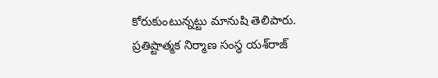కోరుకుంటున్నట్టు మానుషి తెలిపారు. ప్రతిష్టాత్మక నిర్మాణ సంస్థ యశ్‌రాజ్‌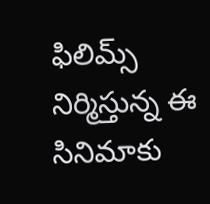ఫిలిమ్స్‌ నిర్మిస్తున్న ఈ సినిమాకు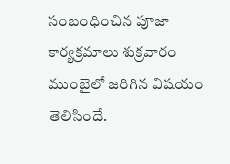సంబంధించిన పూజా కార్యక్రమాలు శుక్రవారం ముంబైలో జరిగిన విషయం తెలిసిందే.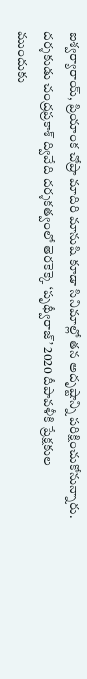ఐశ్వర్యారాయ్‌, ప్రియాంక చోప్రా మాదిరి మానుషి కూడా సినిమాల్లో తన అదృష్టాన్ని పరిక్షించుకోనున్నారు. దర్శకుడు చంద్రప్రకాశ్‌ ద్వివేది దర్శకత్వంలో తెరకెక్కె ‘పృథ్వీరాజ్‌’ 2020 దీపావళీకి ప్రేక్షకుల ముందుకు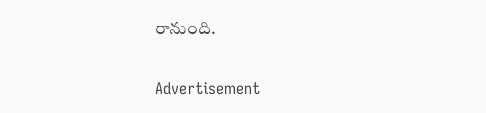రానుంది.

Advertisement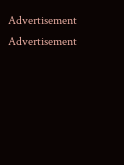Advertisement
Advertisement